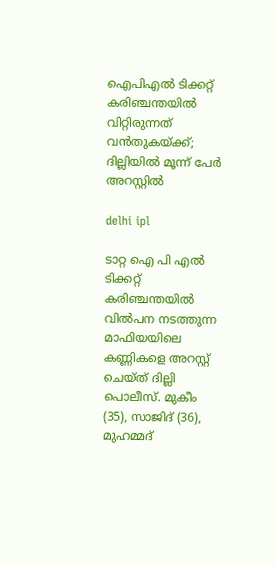ഐപിഎൽ ടിക്കറ്റ് കരിഞ്ചന്തയിൽ വിറ്റിരുന്നത് വൻതുകയ്ക്ക്; ദില്ലിയിൽ മൂന്ന് പേർ അറസ്റ്റിൽ

delhi ipl

ടാറ്റ ഐ പി എൽ ടിക്കറ്റ് കരിഞ്ചന്തയിൽ വിൽപന നടത്തുന്ന മാഫിയയിലെ കണ്ണികളെ അറസ്റ്റ് ചെയ്ത് ദില്ലി പൊലീസ്. മുകീം (35), സാജിദ് (36), മുഹമ്മദ്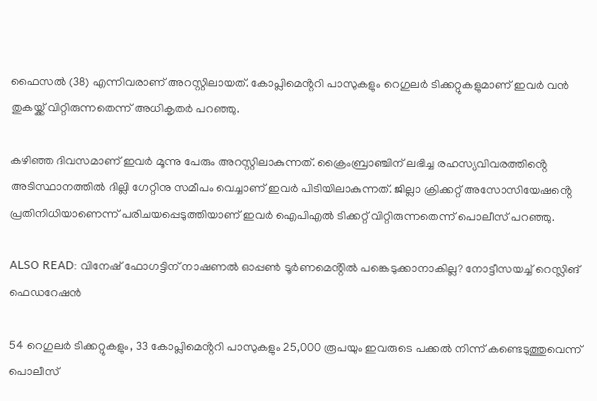ഫൈസൽ (38) എന്നിവരാണ് അറസ്റ്റിലായത്. കോപ്ലിമെൻ്ററി പാസുകളും റെഗുലർ ടിക്കറ്റുകളുമാണ് ഇവർ വൻ തുകയ്ക്ക് വിറ്റിരുന്നതെന്ന് അധികൃതർ പറഞ്ഞു.

ക‍ഴിഞ്ഞ ദിവസമാണ് ഇവർ മൂന്നു പേരും അറസ്റ്റിലാകുന്നത്. ക്രൈംബ്രാഞ്ചിന് ലഭിച്ച രഹസ്യവിവരത്തിൻ്റെ അടിസ്ഥാനത്തിൽ ദില്ലി ഗേറ്റിനു സമീപം വെച്ചാണ് ഇവർ പിടിയിലാകുന്നത്. ജില്ലാ ക്രിക്കറ്റ് അസോസിയേഷൻ്റെ പ്രതിനിധിയാണെന്ന് പരിചയപ്പെടുത്തിയാണ് ഇവർ ഐപിഎൽ ടിക്കറ്റ് വിറ്റിരുന്നതെന്ന് പൊലീസ് പറഞ്ഞു.

ALSO READ: വിനേഷ് ഫോഗട്ടിന് നാഷണൽ ഓപ്പണ്‍ ടൂർണമെൻ്റിൽ പങ്കെടുക്കാനാകില്ല? നോട്ടീസയച്ച് റെസ്ലിങ് ഫെഡറേഷൻ

54 റെഗുലർ ടിക്കറ്റുകളും, 33 കോപ്ലിമെൻ്ററി പാസുകളും 25,000 രൂപയും ഇവരുടെ പക്കൽ നിന്ന് കണ്ടെടുത്തുവെന്ന് പൊലീസ്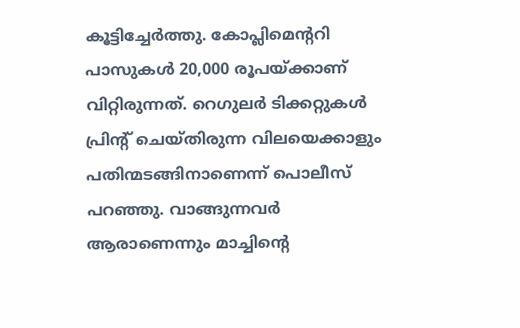കൂട്ടിച്ചേർത്തു. കോപ്ലിമെൻ്ററി പാസുകള്‍ 20,000 രൂപയ്ക്കാണ് വിറ്റിരുന്നത്. റെഗുലർ ടിക്കറ്റുകള്‍ പ്രിൻ്റ് ചെയ്തിരുന്ന വിലയെക്കാളും പതിന്മടങ്ങിനാണെന്ന് പൊലീസ് പറഞ്ഞു. വാങ്ങുന്നവർ ആരാണെന്നും മാച്ചിൻ്റെ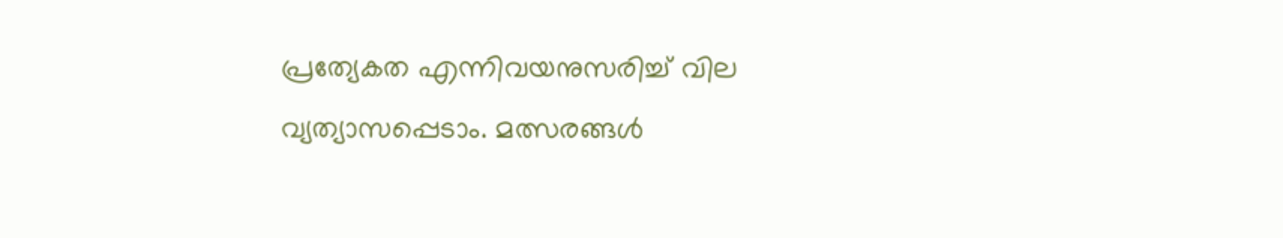പ്രത്യേകത എന്നിവയനുസരിച്ച് വില വ്യത്യാസപ്പെടാം. മത്സരങ്ങള്‍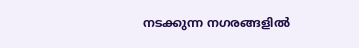നടക്കുന്ന നഗരങ്ങളിൽ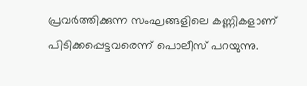പ്രവർത്തിക്കുന്ന സംഘങ്ങളിലെ കണ്ണികളാണ് പിടിക്കപ്പെട്ടവരെന്ന് പൊലീസ് പറയുന്നു.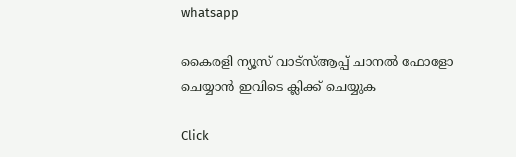whatsapp

കൈരളി ന്യൂസ് വാട്‌സ്ആപ്പ് ചാനല്‍ ഫോളോ ചെയ്യാന്‍ ഇവിടെ ക്ലിക്ക് ചെയ്യുക

Click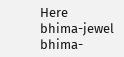Here
bhima-jewel
bhima-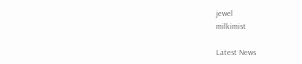jewel
milkimist

Latest News